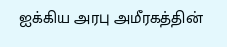ஐக்கிய அரபு அமீரகத்தின்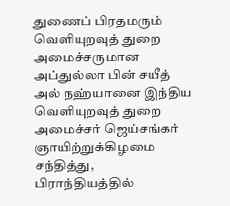துணைப் பிரதமரும் வெளியுறவுத் துறை அமைச்சருமான அப்துல்லா பின் சயீத் அல் நஹ்யானை இந்திய வெளியுறவுத் துறை அமைச்சர் ஜெய்சங்கர் ஞாயிற்றுக்கிழமை சந்தித்து, பிராந்தியத்தில்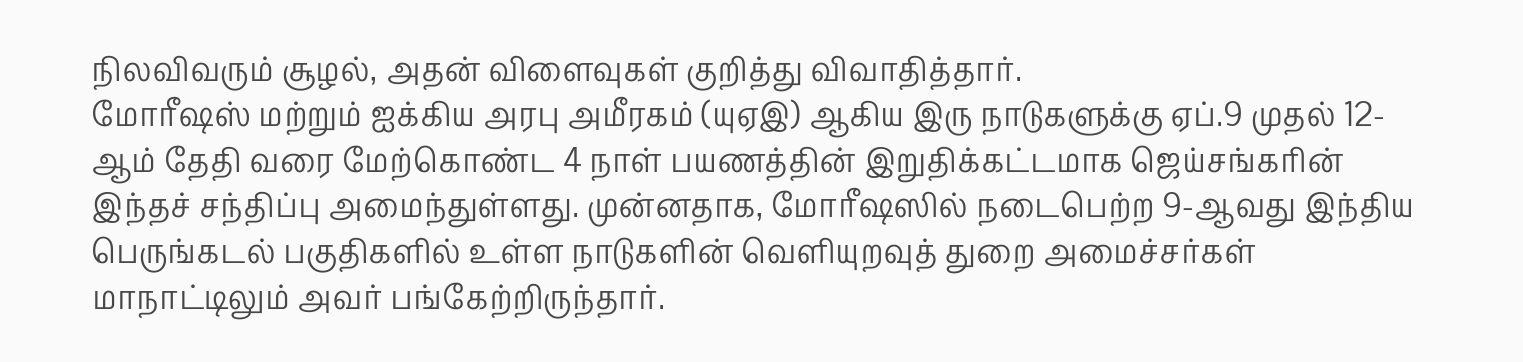நிலவிவரும் சூழல், அதன் விளைவுகள் குறித்து விவாதித்தார்.
மோரீஷஸ் மற்றும் ஐக்கிய அரபு அமீரகம் (யுஏஇ) ஆகிய இரு நாடுகளுக்கு ஏப்.9 முதல் 12-ஆம் தேதி வரை மேற்கொண்ட 4 நாள் பயணத்தின் இறுதிக்கட்டமாக ஜெய்சங்கரின் இந்தச் சந்திப்பு அமைந்துள்ளது. முன்னதாக, மோரீஷஸில் நடைபெற்ற 9-ஆவது இந்திய பெருங்கடல் பகுதிகளில் உள்ள நாடுகளின் வெளியுறவுத் துறை அமைச்சர்கள் மாநாட்டிலும் அவர் பங்கேற்றிருந்தார்.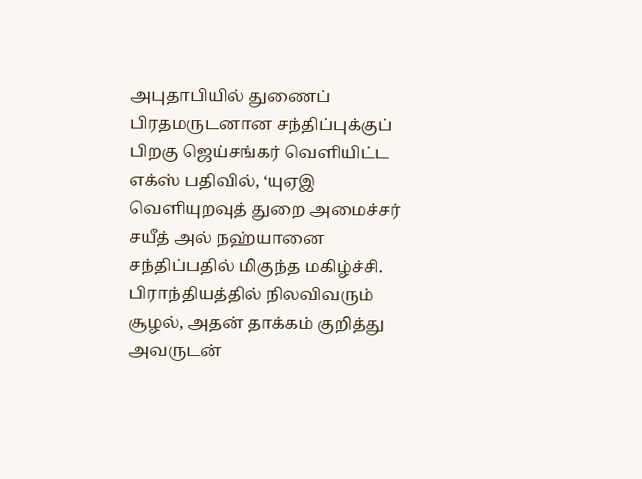அபுதாபியில் துணைப் பிரதமருடனான சந்திப்புக்குப் பிறகு ஜெய்சங்கர் வெளியிட்ட எக்ஸ் பதிவில், ‘யுஏஇ வெளியுறவுத் துறை அமைச்சர் சயீத் அல் நஹ்யானை சந்திப்பதில் மிகுந்த மகிழ்ச்சி. பிராந்தியத்தில் நிலவிவரும் சூழல், அதன் தாக்கம் குறித்து அவருடன்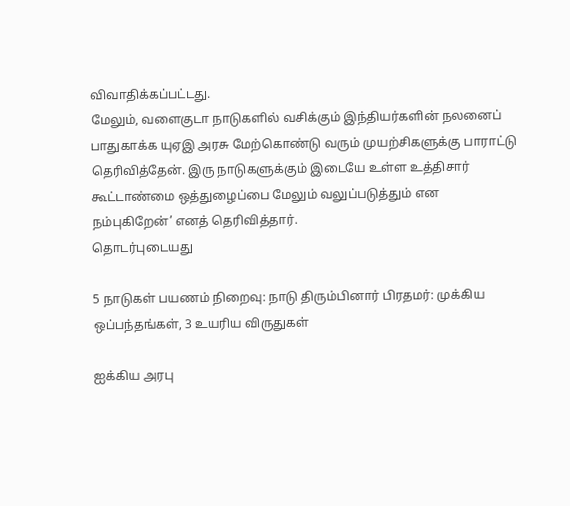விவாதிக்கப்பட்டது.
மேலும், வளைகுடா நாடுகளில் வசிக்கும் இந்தியர்களின் நலனைப் பாதுகாக்க யுஏஇ அரசு மேற்கொண்டு வரும் முயற்சிகளுக்கு பாராட்டு தெரிவித்தேன். இரு நாடுகளுக்கும் இடையே உள்ள உத்திசார் கூட்டாண்மை ஒத்துழைப்பை மேலும் வலுப்படுத்தும் என நம்புகிறேன்’ எனத் தெரிவித்தார்.
தொடர்புடையது

5 நாடுகள் பயணம் நிறைவு: நாடு திரும்பினார் பிரதமர்: முக்கிய ஒப்பந்தங்கள், 3 உயரிய விருதுகள்

ஐக்கிய அரபு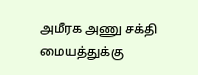அமீரக அணு சக்தி மையத்துக்கு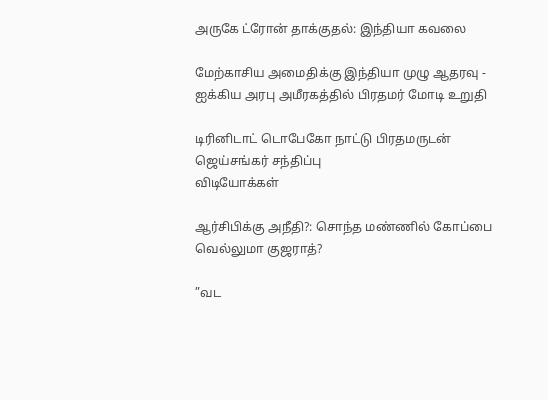அருகே ட்ரோன் தாக்குதல்: இந்தியா கவலை

மேற்காசிய அமைதிக்கு இந்தியா முழு ஆதரவு - ஐக்கிய அரபு அமீரகத்தில் பிரதமர் மோடி உறுதி

டிரினிடாட் டொபேகோ நாட்டு பிரதமருடன் ஜெய்சங்கர் சந்திப்பு
விடியோக்கள்

ஆர்சிபிக்கு அநீதி?: சொந்த மண்ணில் கோப்பை வெல்லுமா குஜராத்?

”வட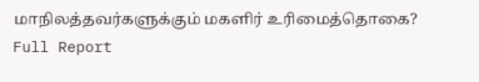மாநிலத்தவர்களுக்கும் மகளிர் உரிமைத்தொகை? Full Report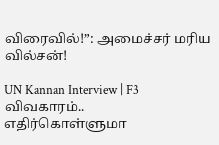விரைவில்!”: அமைச்சர் மரிய வில்சன்!

UN Kannan Interview | F3 விவகாரம்.. எதிர்கொள்ளுமா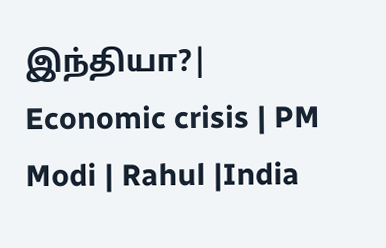இந்தியா?| Economic crisis | PM Modi | Rahul |India